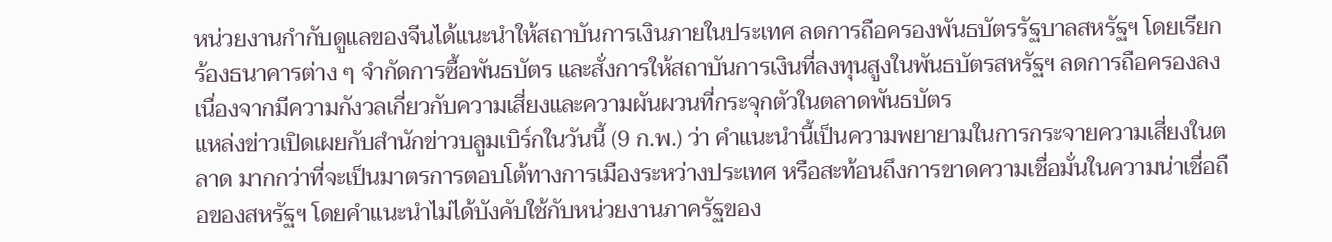หน่วยงานกำกับดูแลของจีนได้แนะนำให้สถาบันการเงินภายในประเทศ ลดการถือครองพันธบัตรรัฐบาลสหรัฐฯ โดยเรียกร้องธนาคารต่าง ๆ จำกัดการซื้อพันธบัตร และสั่งการให้สถาบันการเงินที่ลงทุนสูงในพันธบัตรสหรัฐฯ ลดการถือครองลง เนื่องจากมีความกังวลเกี่ยวกับความเสี่ยงและความผันผวนที่กระจุกตัวในตลาดพันธบัตร
แหล่งข่าวเปิดเผยกับสำนักข่าวบลูมเบิร์กในวันนี้ (9 ก.พ.) ว่า คำแนะนำนี้เป็นความพยายามในการกระจายความเสี่ยงในตลาด มากกว่าที่จะเป็นมาตรการตอบโต้ทางการเมืองระหว่างประเทศ หรือสะท้อนถึงการขาดความเชื่อมั่นในความน่าเชื่อถือของสหรัฐฯ โดยคำแนะนำไม่ได้บังคับใช้กับหน่วยงานภาครัฐของ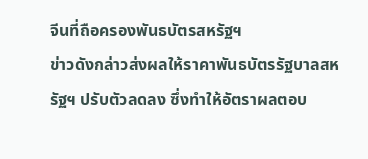จีนที่ถือครองพันธบัตรสหรัฐฯ
ข่าวดังกล่าวส่งผลให้ราคาพันธบัตรรัฐบาลสหรัฐฯ ปรับตัวลดลง ซึ่งทำให้อัตราผลตอบ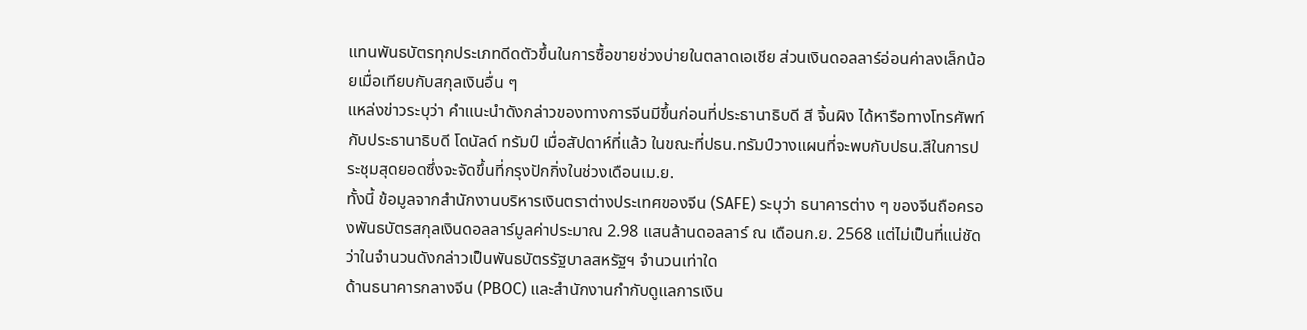แทนพันธบัตรทุกประเภทดีดตัวขึ้นในการซื้อขายช่วงบ่ายในตลาดเอเชีย ส่วนเงินดอลลาร์อ่อนค่าลงเล็กน้อยเมื่อเทียบกับสกุลเงินอื่น ๆ
แหล่งข่าวระบุว่า คำแนะนำดังกล่าวของทางการจีนมีขึ้นก่อนที่ประธานาธิบดี สี จิ้นผิง ได้หารือทางโทรศัพท์กับประธานาธิบดี โดนัลด์ ทรัมป์ เมื่อสัปดาห์ที่แล้ว ในขณะที่ปธน.ทรัมป์วางแผนที่จะพบกับปธน.สีในการประชุมสุดยอดซึ่งจะจัดขึ้นที่กรุงปักกิ่งในช่วงเดือนเม.ย.
ทั้งนี้ ข้อมูลจากสำนักงานบริหารเงินตราต่างประเทศของจีน (SAFE) ระบุว่า ธนาคารต่าง ๆ ของจีนถือครองพันธบัตรสกุลเงินดอลลาร์มูลค่าประมาณ 2.98 แสนล้านดอลลาร์ ณ เดือนก.ย. 2568 แต่ไม่เป็นที่แน่ชัดว่าในจำนวนดังกล่าวเป็นพันธบัตรรัฐบาลสหรัฐฯ จำนวนเท่าใด
ด้านธนาคารกลางจีน (PBOC) และสำนักงานกำกับดูแลการเงิน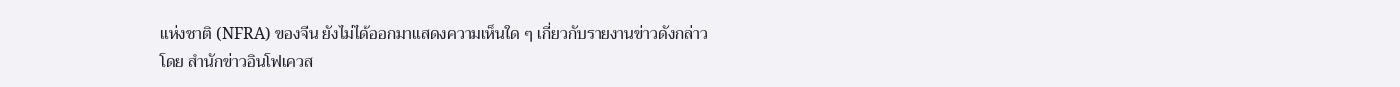แห่งชาติ (NFRA) ของจีน ยังไม่ได้ออกมาแสดงความเห็นใด ๆ เกี่ยวกับรายงานข่าวดังกล่าว
โดย สำนักข่าวอินโฟเควส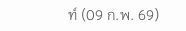ท์ (09 ก.พ. 69)